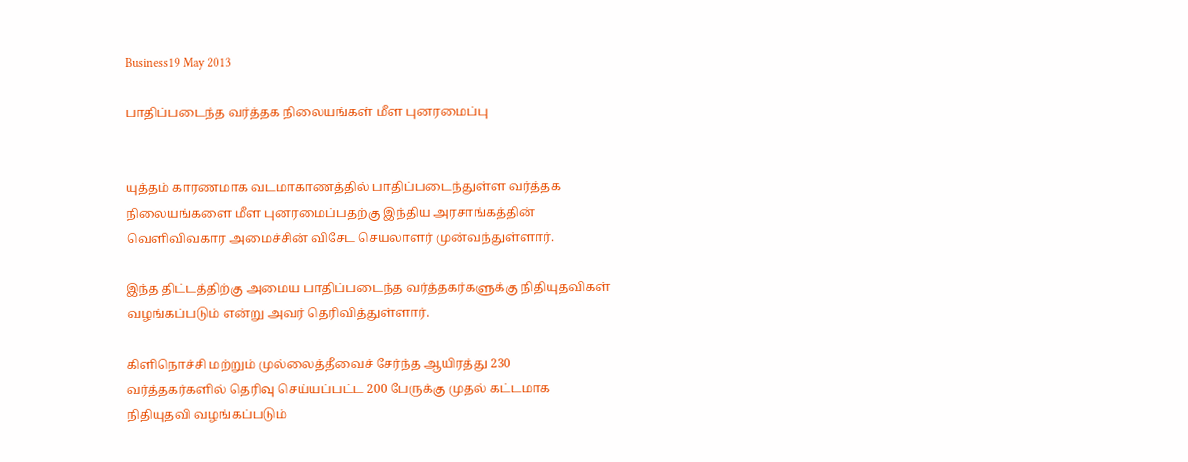Business19 May 2013

பாதிப்படைந்த வர்த்தக நிலையங்கள் மீள புனரமைப்பு


யுத்தம் காரணமாக வடமாகாணத்தில் பாதிப்படைந்துள்ள வர்த்தக நிலையங்களை மீள புனரமைப்பதற்கு இந்திய அரசாங்கத்தின் வெளிவிவகார அமைச்சின் விசேட செயலாளர் முன்வந்துள்ளார்.

இந்த திட்டத்திற்கு அமைய பாதிப்படைந்த வர்த்தகர்களுக்கு நிதியுதவிகள் வழங்கப்படும் என்று அவர் தெரிவித்துள்ளார்.

கிளிநொச்சி மற்றும் முல்லைத்தீவைச் சேர்ந்த ஆயிரத்து 230 வர்த்தகர்களில் தெரிவு செய்யப்பட்ட 200 பேருக்கு முதல் கட்டமாக நிதியுதவி வழங்கப்படும்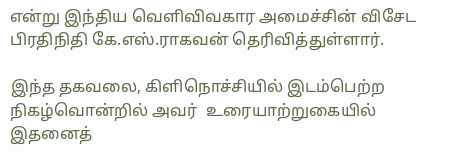என்று இந்திய வெளிவிவகார அமைச்சின் விசேட பிரதிநிதி கே.எஸ்.ராகவன் தெரிவித்துள்ளார்.

இந்த தகவலை, கிளிநொச்சியில் இடம்பெற்ற நிகழ்வொன்றில் அவர்  உரையாற்றுகையில் இதனைத்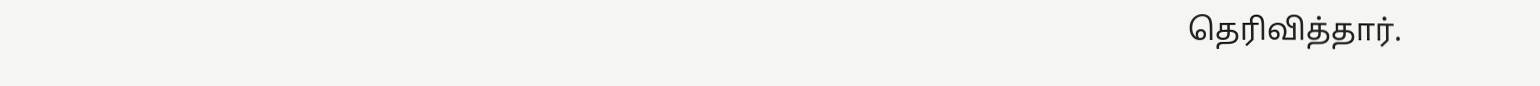தெரிவித்தார்.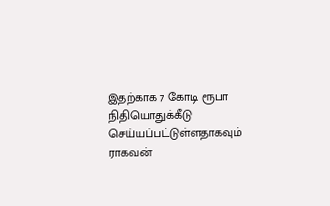இதற்காக 7 கோடி ரூபா நிதியொதுக்கீடு செய்யப்பட்டுள்ளதாகவும் ராகவன்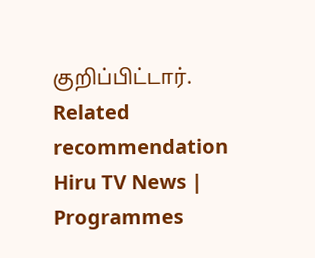குறிப்பிட்டார்.
Related recommendation
Hiru TV News | Programmes